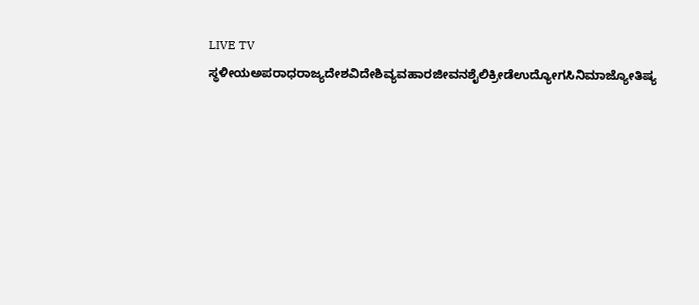LIVE TV ಸ್ಥಳೀಯಅಪರಾಧರಾಜ್ಯದೇಶವಿದೇಶಿವ್ಯವಹಾರಜೀವನಶೈಲಿಕ್ರೀಡೆಉದ್ಯೋಗಸಿನಿಮಾಜ್ಯೋತಿಷ್ಯ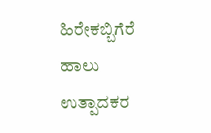ಹಿರೇಕಬ್ಬಿಗೆರೆ ಹಾಲು ಉತ್ಪಾದಕರ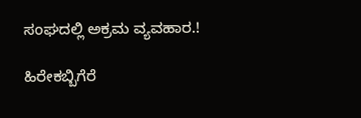ಸಂಘದಲ್ಲಿ ಅಕ್ರಮ ವ್ಯವಹಾರ.!

ಹಿರೇಕಬ್ಬಿಗೆರೆ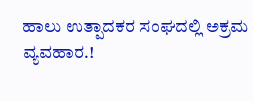ಹಾಲು ಉತ್ಪಾದಕರ ಸಂಘದಲ್ಲಿ ಅಕ್ರಮ ವ್ಯವಹಾರ.!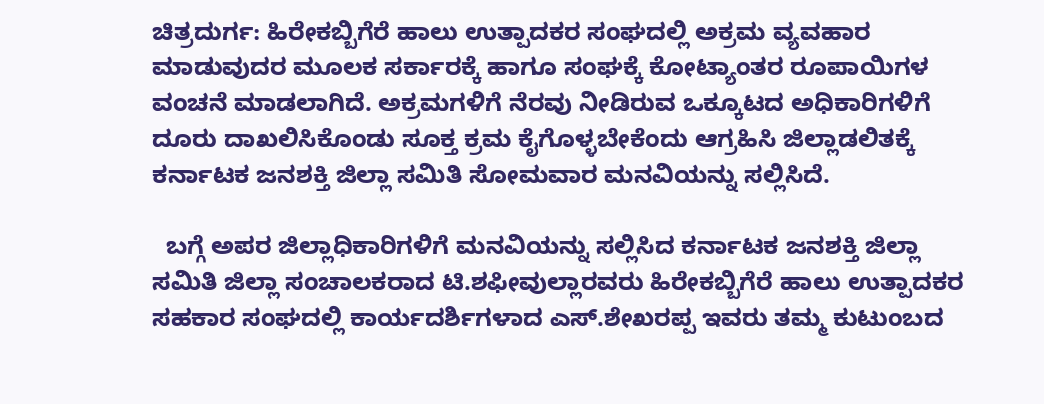ಚಿತ್ರದುರ್ಗ: ಹಿರೇಕಬ್ಬಿಗೆರೆ ಹಾಲು ಉತ್ಪಾದಕರ ಸಂಘದಲ್ಲಿ ಅಕ್ರಮ ವ್ಯವಹಾರ ಮಾಡುವುದರ ಮೂಲಕ ಸರ್ಕಾರಕ್ಕೆ ಹಾಗೂ ಸಂಘಕ್ಕೆ ಕೋಟ್ಯಾಂತರ ರೂಪಾಯಿಗಳ ವಂಚನೆ ಮಾಡಲಾಗಿದೆ. ಅಕ್ರಮಗಳಿಗೆ ನೆರವು ನೀಡಿರುವ ಒಕ್ಕೂಟದ ಅಧಿಕಾರಿಗಳಿಗೆ ದೂರು ದಾಖಲಿಸಿಕೊಂಡು ಸೂಕ್ತ ಕ್ರಮ ಕೈಗೊಳ್ಳಬೇಕೆಂದು ಆಗ್ರಹಿಸಿ ಜಿಲ್ಲಾಡಲಿತಕ್ಕೆ ಕರ್ನಾಟಕ ಜನಶಕ್ತಿ ಜಿಲ್ಲಾ ಸಮಿತಿ ಸೋಮವಾರ ಮನವಿಯನ್ನು ಸಲ್ಲಿಸಿದೆ.

  ಬಗ್ಗೆ ಅಪರ ಜಿಲ್ಲಾಧಿಕಾರಿಗಳಿಗೆ ಮನವಿಯನ್ನು ಸಲ್ಲಿಸಿದ ಕರ್ನಾಟಕ ಜನಶಕ್ತಿ ಜಿಲ್ಲಾ ಸಮಿತಿ ಜಿಲ್ಲಾ ಸಂಚಾಲಕರಾದ ಟಿ.ಶಫೀವುಲ್ಲಾರವರು ಹಿರೇಕಬ್ಬಿಗೆರೆ ಹಾಲು ಉತ್ಪಾದಕರ ಸಹಕಾರ ಸಂಘದಲ್ಲಿ ಕಾರ್ಯದರ್ಶಿಗಳಾದ ಎಸ್.ಶೇಖರಪ್ಪ ಇವರು ತಮ್ಮ ಕುಟುಂಬದ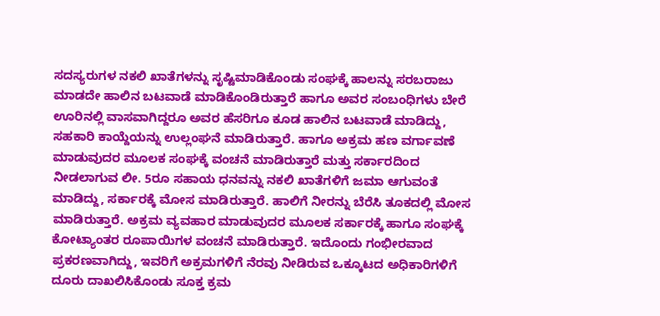ಸದಸ್ಯರುಗಳ ನಕಲಿ ಖಾತೆಗಳನ್ನು ಸೃಷ್ಟಿಮಾಡಿಕೊಂಡು ಸಂಘಕ್ಕೆ ಹಾಲನ್ನು ಸರಬರಾಜು ಮಾಡದೇ ಹಾಲಿನ ಬಟವಾಡೆ ಮಾಡಿಕೊಂಡಿರುತ್ತಾರೆ ಹಾಗೂ ಅವರ ಸಂಬಂಧಿಗಳು ಬೇರೆ ಊರಿನಲ್ಲಿ ವಾಸವಾಗಿದ್ದರೂ ಅವರ ಹೆಸರಿಗೂ ಕೂಡ ಹಾಲಿನ ಬಟವಾಡೆ ಮಾಡಿದ್ದು, ಸಹಕಾರಿ ಕಾಯ್ದೆಯನ್ನು ಉಲ್ಲಂಘನೆ ಮಾಡಿರುತ್ತಾರೆ. ಹಾಗೂ ಅಕ್ರಮ ಹಣ ವರ್ಗಾವಣೆ ಮಾಡುವುದರ ಮೂಲಕ ಸಂಘಕ್ಕೆ ವಂಚನೆ ಮಾಡಿರುತ್ತಾರೆ ಮತ್ತು ಸರ್ಕಾರದಿಂದ ನೀಡಲಾಗುವ ಲೀ. 5ರೂ ಸಹಾಯ ಧನವನ್ನು ನಕಲಿ ಖಾತೆಗಳಿಗೆ ಜಮಾ ಆಗುವಂತೆ ಮಾಡಿದ್ದು, ಸರ್ಕಾರಕ್ಕೆ ಮೋಸ ಮಾಡಿರುತ್ತಾರೆ. ಹಾಲಿಗೆ ನೀರನ್ನು ಬೆರೆಸಿ ತೂಕದಲ್ಲಿ ಮೋಸ ಮಾಡಿರುತ್ತಾರೆ. ಅಕ್ರಮ ವ್ಯವಹಾರ ಮಾಡುವುದರ ಮೂಲಕ ಸರ್ಕಾರಕ್ಕೆ ಹಾಗೂ ಸಂಘಕ್ಕೆ ಕೋಟ್ಯಾಂತರ ರೂಪಾಯಿಗಳ ವಂಚನೆ ಮಾಡಿರುತ್ತಾರೆ. ಇದೊಂದು ಗಂಭೀರವಾದ ಪ್ರಕರಣವಾಗಿದ್ದು, ಇವರಿಗೆ ಅಕ್ರಮಗಳಿಗೆ ನೆರವು ನೀಡಿರುವ ಒಕ್ಕೂಟದ ಅಧಿಕಾರಿಗಳಿಗೆ ದೂರು ದಾಖಲಿಸಿಕೊಂಡು ಸೂಕ್ತ ಕ್ರಮ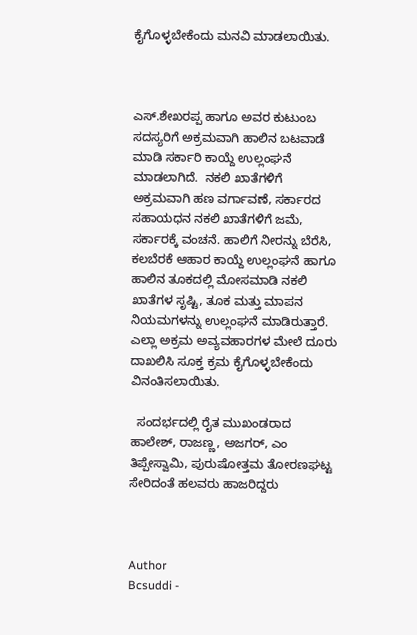ಕೈಗೊಳ್ಳಬೇಕೆಂದು ಮನವಿ ಮಾಡಲಾಯಿತು.



ಎಸ್.ಶೇಖರಪ್ಪ ಹಾಗೂ ಅವರ ಕುಟುಂಬ ಸದಸ್ಯರಿಗೆ ಅಕ್ರಮವಾಗಿ ಹಾಲಿನ ಬಟವಾಡೆ ಮಾಡಿ ಸರ್ಕಾರಿ ಕಾಯ್ದೆ ಉಲ್ಲಂಘನೆ ಮಾಡಲಾಗಿದೆ.  ನಕಲಿ ಖಾತೆಗಳಿಗೆ ಅಕ್ರಮವಾಗಿ ಹಣ ವರ್ಗಾವಣೆ, ಸರ್ಕಾರದ ಸಹಾಯಧನ ನಕಲಿ ಖಾತೆಗಳಿಗೆ ಜಮೆ, ಸರ್ಕಾರಕ್ಕೆ ವಂಚನೆ. ಹಾಲಿಗೆ ನೀರನ್ನು ಬೆರೆಸಿ, ಕಲಬೆರಕೆ ಆಹಾರ ಕಾಯ್ದೆ ಉಲ್ಲಂಘನೆ ಹಾಗೂ ಹಾಲಿನ ತೂಕದಲ್ಲಿ ಮೋಸಮಾಡಿ ನಕಲಿ ಖಾತೆಗಳ ಸೃಷ್ಟಿ, ತೂಕ ಮತ್ತು ಮಾಪನ ನಿಯಮಗಳನ್ನು ಉಲ್ಲಂಘನೆ ಮಾಡಿರುತ್ತಾರೆ. ಎಲ್ಲಾ ಅಕ್ರಮ ಅವ್ಯವಹಾರಗಳ ಮೇಲೆ ದೂರು ದಾಖಲಿಸಿ ಸೂಕ್ತ ಕ್ರಮ ಕೈಗೊಳ್ಳಬೇಕೆಂದು ವಿನಂತಿಸಲಾಯಿತು.

  ಸಂದರ್ಭದಲ್ಲಿ ರೈತ ಮುಖಂಡರಾದ ಹಾಲೇಶ್, ರಾಜಣ್ಣ, ಅಜಗರ್, ಎಂ ತಿಪ್ಪೇಸ್ವಾಮಿ, ಪುರುಷೋತ್ತಮ ತೋರಣಘಟ್ಟ ಸೇರಿದಂತೆ ಹಲವರು ಹಾಜರಿದ್ದರು



Author
Bcsuddi -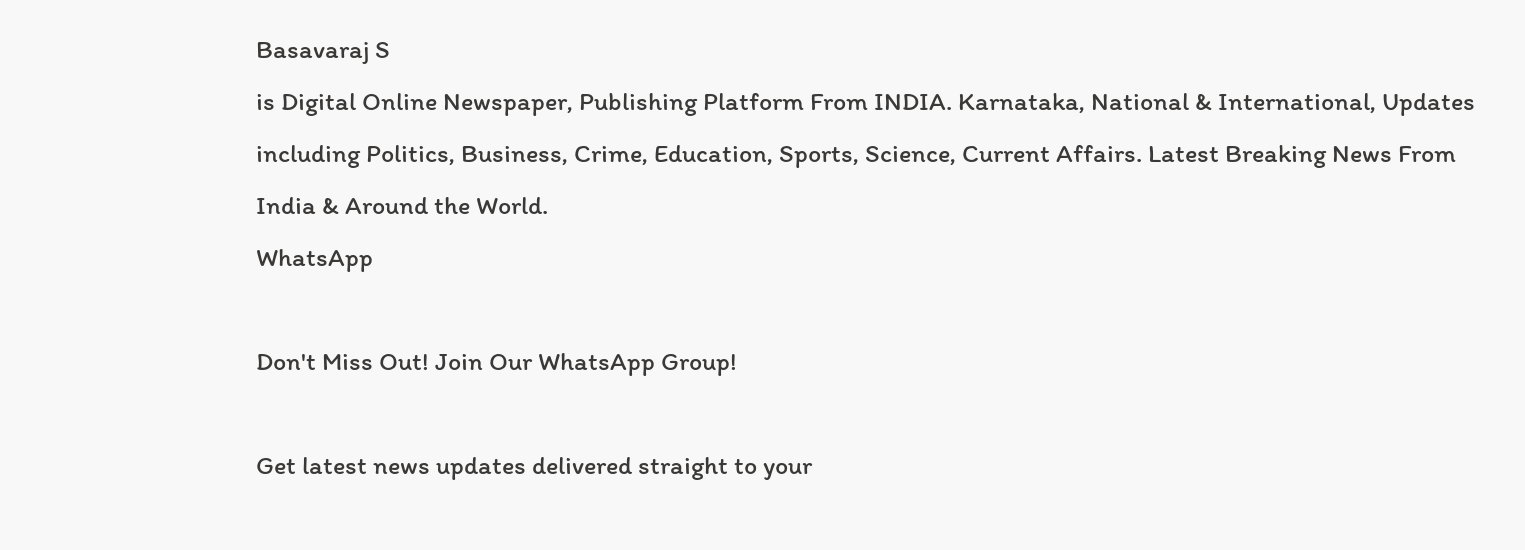Basavaraj S
is Digital Online Newspaper, Publishing Platform From INDIA. Karnataka, National & International, Updates including Politics, Business, Crime, Education, Sports, Science, Current Affairs. Latest Breaking News From India & Around the World.
WhatsApp

Don't Miss Out! Join Our WhatsApp Group!

Get latest news updates delivered straight to your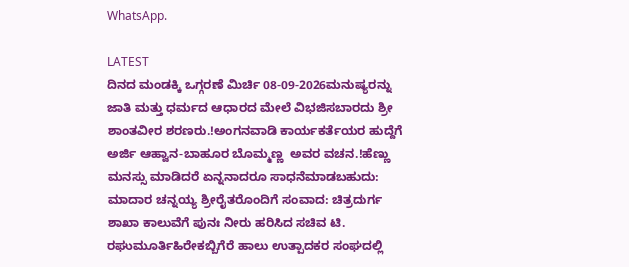WhatsApp.

LATEST
ದಿನದ ಮಂಡಕ್ಕಿ ಒಗ್ಗರಣೆ ಮಿರ್ಚಿ 08-09-2026ಮನುಷ್ಯರನ್ನು ಜಾತಿ ಮತ್ತು ಧರ್ಮದ ಆಧಾರದ ಮೇಲೆ ವಿಭಜಿಸಬಾರದು ಶ್ರೀ ಶಾಂತವೀರ ಶರಣರು.!ಅಂಗನವಾಡಿ ಕಾರ್ಯಕರ್ತೆಯರ ಹುದ್ದೆಗೆ ಅರ್ಜಿ ಆಹ್ವಾನ-ಬಾಹೂರ ಬೊಮ್ಮಣ್ಣ  ಅವರ ವಚನ.!ಹೆಣ್ಣು ಮನಸ್ಸು ಮಾಡಿದರೆ ಏನ್ನನಾದರೂ ಸಾಧನೆಮಾಡಬಹುದು: ಮಾದಾರ ಚನ್ನಯ್ಯ ಶ್ರೀರೈತರೊಂದಿಗೆ ಸಂವಾದ: ಚಿತ್ರದುರ್ಗ ಶಾಖಾ ಕಾಲುವೆಗೆ ಪುನಃ ನೀರು ಹರಿಸಿದ ಸಚಿವ ಟಿ. ರಘುಮೂರ್ತಿಹಿರೇಕಬ್ಬಿಗೆರೆ ಹಾಲು ಉತ್ಪಾದಕರ ಸಂಘದಲ್ಲಿ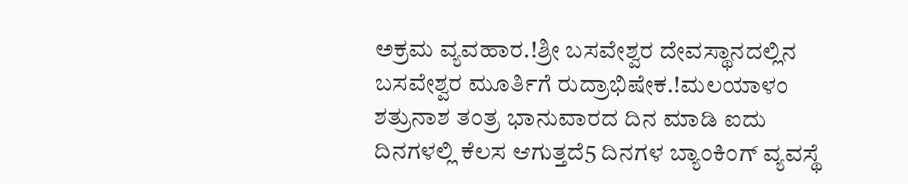ಅಕ್ರಮ ವ್ಯವಹಾರ.!ಶ್ರೀ ಬಸವೇಶ್ವರ ದೇವಸ್ಥಾನದಲ್ಲಿನ ಬಸವೇಶ್ವರ ಮೂರ್ತಿಗೆ ರುದ್ರಾಭಿಷೇಕ.!ಮಲಯಾಳಂ ಶತ್ರುನಾಶ ತಂತ್ರ ಭಾನುವಾರದ ದಿನ ಮಾಡಿ ಐದು ದಿನಗಳಲ್ಲಿ ಕೆಲಸ ಆಗುತ್ತದೆ5 ದಿನಗಳ ಬ್ಯಾಂಕಿಂಗ್ ವ್ಯವಸ್ಥೆ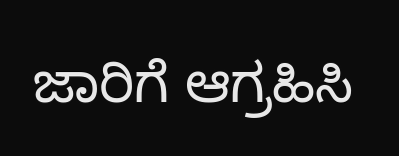ಜಾರಿಗೆ ಆಗ್ರಹಿಸಿ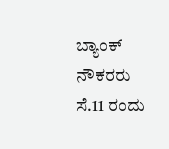ಬ್ಯಾಂಕ್ ನೌಕರರು ಸೆ.11 ರಂದು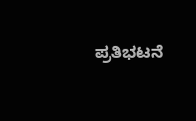ಪ್ರತಿಭಟನೆ